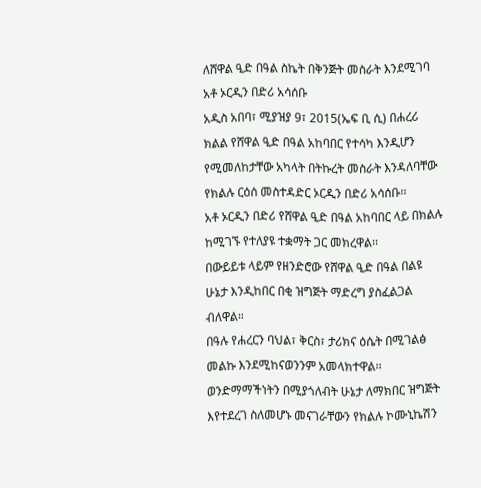ለሸዋል ዒድ በዓል ስኬት በቅንጅት መስራት እንደሚገባ አቶ ኦርዲን በድሪ አሳሰቡ
አዲስ አበባ፣ ሚያዝያ 9፣ 2015(ኤፍ ቢ ሲ) በሐረሪ ክልል የሸዋል ዒድ በዓል አከባበር የተሳካ እንዲሆን የሚመለከታቸው አካላት በትኩረት መስራት እንዳለባቸው የክልሉ ርዕሰ መስተዳድር ኦርዲን በድሪ አሳሰቡ፡፡
አቶ ኦርዲን በድሪ የሸዋል ዒድ በዓል አከባበር ላይ በክልሉ ከሚገኙ የተለያዩ ተቋማት ጋር መክረዋል፡፡
በውይይቱ ላይም የዘንድሮው የሸዋል ዒድ በዓል በልዩ ሁኔታ እንዲከበር በቂ ዝግጅት ማድረግ ያስፈልጋል ብለዋል።
በዓሉ የሐረርን ባህል፣ ቅርስ፣ ታሪክና ዕሴት በሚገልፅ መልኩ እንደሚከናወንንም አመላክተዋል፡፡
ወንድማማችነትን በሚያጎለብት ሁኔታ ለማክበር ዝግጅት እየተደረገ ስለመሆኑ መናገራቸውን የክልሉ ኮሙኒኬሽን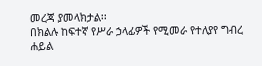መረጃ ያመላክታል፡፡
በክልሉ ከፍተኛ የሥራ ኃላፊዎች የሚመራ የተለያየ ግብረ ሐይል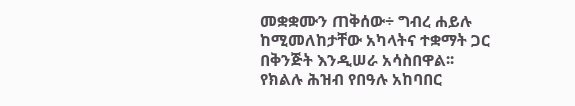መቋቋሙን ጠቅሰው÷ ግብረ ሐይሉ ከሚመለከታቸው አካላትና ተቋማት ጋር በቅንጅት እንዲሠራ አሳስበዋል፡፡
የክልሉ ሕዝብ የበዓሉ አከባበር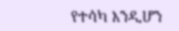የተሳካ እንዲሆን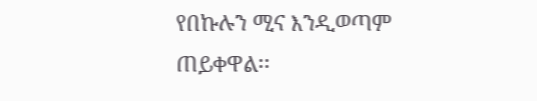የበኩሉን ሚና እንዲወጣም ጠይቀዋል፡፡